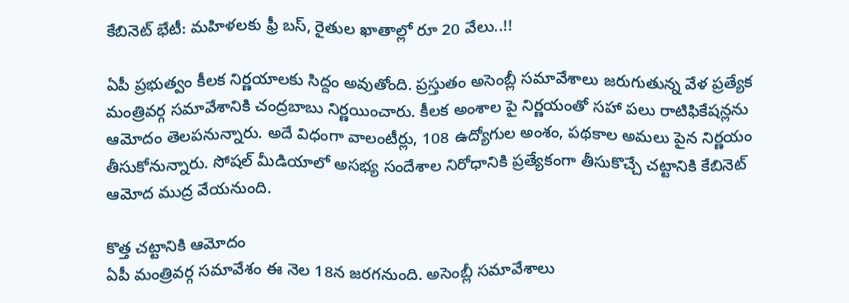కేబినెట్ భేటీ: మహిళలకు ఫ్రీ బస్, రైతుల ఖాతాల్లో రూ 20 వేలు..!!

ఏపీ ప్రభుత్వం కీలక నిర్ణయాలకు సిద్దం అవుతోంది. ప్రస్తుతం అసెంబ్లీ సమావేశాలు జరుగుతున్న వేళ ప్రత్యేక మంత్రివర్గ సమావేశానికి చంద్రబాబు నిర్ణయించారు. కీలక అంశాల పై నిర్ణయంతో సహా పలు రాటిఫికేషన్లను ఆమోదం తెలపనున్నారు. అదే విధంగా వాలంటీర్లు, 108 ఉద్యోగుల అంశం, పథకాల అమలు పైన నిర్ణయం తీసుకోనున్నారు. సోషల్ మీడియాలో అసభ్య సందేశాల నిరోధానికి ప్రత్యేకంగా తీసుకొచ్చే చట్టానికి కేబినెట్ ఆమోద ముద్ర వేయనుంది.

కొత్త చట్టానికి ఆమోదం
ఏపీ మంత్రివర్గ సమావేశం ఈ నెల 18న జరగనుంది. అసెంబ్లీ సమావేశాలు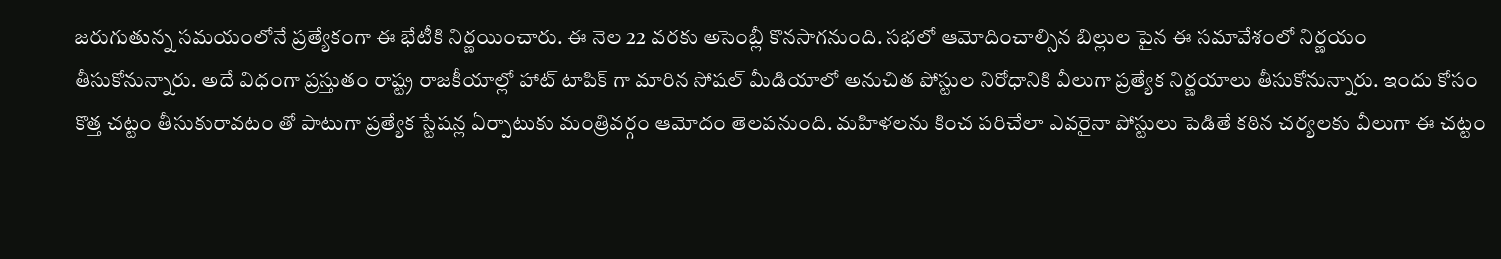జరుగుతున్న సమయంలోనే ప్రత్యేకంగా ఈ భేటీకి నిర్ణయించారు. ఈ నెల 22 వరకు అసెంబ్లీ కొనసాగనుంది. సభలో ఆమోదించాల్సిన బిల్లుల పైన ఈ సమావేశంలో నిర్ణయం తీసుకోనున్నారు. అదే విధంగా ప్రస్తుతం రాష్ట్ర రాజకీయాల్లో హాట్ టాపిక్ గా మారిన సోషల్ మీడియాలో అనుచిత పోస్టుల నిరోధానికి వీలుగా ప్రత్యేక నిర్ణయాలు తీసుకోనున్నారు. ఇందు కోసం కొత్త చట్టం తీసుకురావటం తో పాటుగా ప్రత్యేక స్టేషన్ల ఏర్పాటుకు మంత్రివర్గం ఆమోదం తెలపనుంది. మహిళలను కించ పరిచేలా ఎవరైనా పోస్టులు పెడితే కఠిన చర్యలకు వీలుగా ఈ చట్టం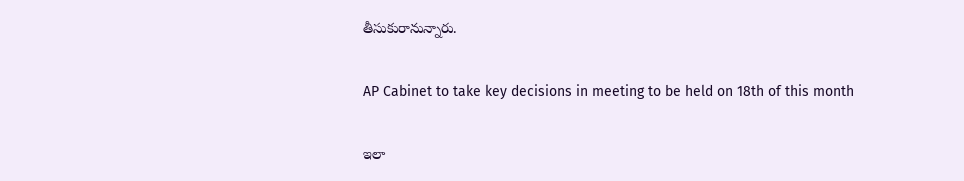తీసుకురానున్నారు.

AP Cabinet to take key decisions in meeting to be held on 18th of this month

ఇలా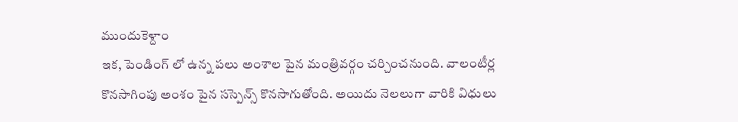ముందుకెళ్దాం
ఇక, పెండింగ్ లో ఉన్న పలు అంశాల పైన మంత్రివర్గం చర్చించనుంది. వాలంటీర్ల కొనసాగింపు అంశం పైన సస్పెన్స్ కొనసాగుతోంది. అయిదు నెలలుగా వారికి విధులు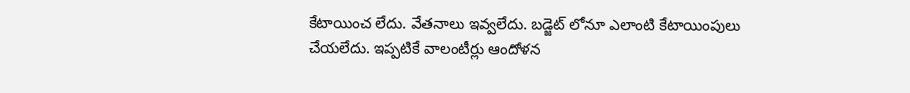కేటాయించ లేదు. వేతనాలు ఇవ్వలేదు. బడ్జెట్ లోనూ ఎలాంటి కేటాయింపులు చేయలేదు. ఇప్పటికే వాలంటీర్లు ఆందోళన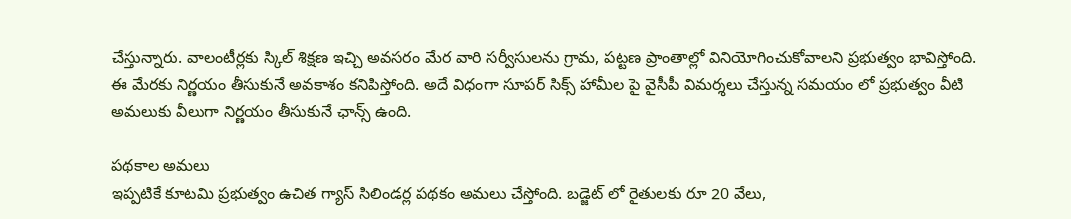చేస్తున్నారు. వాలంటీర్లకు స్కిల్ శిక్షణ ఇచ్చి అవసరం మేర వారి సర్వీసులను గ్రామ, పట్టణ ప్రాంతాల్లో వినియోగించుకోవాలని ప్రభుత్వం భావిస్తోంది. ఈ మేరకు నిర్ణయం తీసుకునే అవకాశం కనిపిస్తోంది. అదే విధంగా సూపర్ సిక్స్ హామీల పై వైసీపీ విమర్శలు చేస్తున్న సమయం లో ప్రభుత్వం వీటి అమలుకు వీలుగా నిర్ణయం తీసుకునే ఛాన్స్ ఉంది.

పథకాల అమలు
ఇప్పటికే కూటమి ప్రభుత్వం ఉచిత గ్యాస్ సిలిండర్ల పథకం అమలు చేస్తోంది. బడ్జెట్ లో రైతులకు రూ 20 వేలు,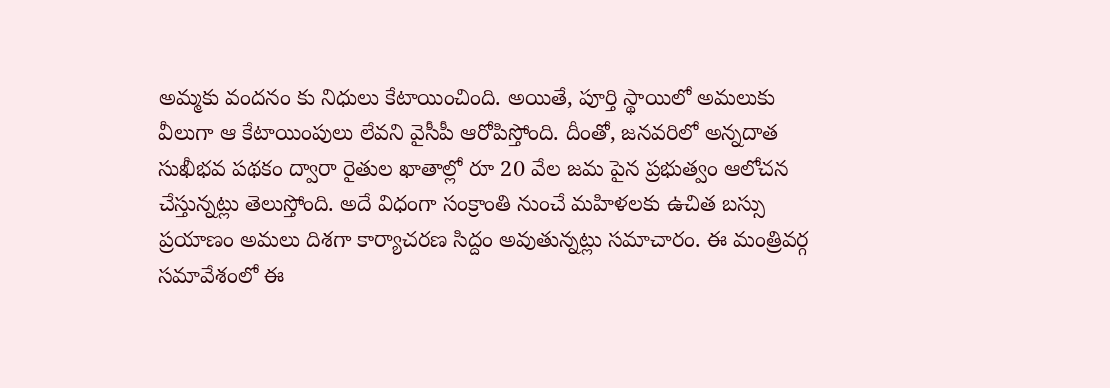అమ్మకు వందనం కు నిధులు కేటాయించింది. అయితే, పూర్తి స్థాయిలో అమలుకు వీలుగా ఆ కేటాయింపులు లేవని వైసీపీ ఆరోపిస్తోంది. దీంతో, జనవరిలో అన్నదాత సుఖీభవ పథకం ద్వారా రైతుల ఖాతాల్లో రూ 20 వేల జమ పైన ప్రభుత్వం ఆలోచన చేస్తున్నట్లు తెలుస్తోంది. అదే విధంగా సంక్రాంతి నుంచే మహిళలకు ఉచిత బస్సు ప్రయాణం అమలు దిశగా కార్యాచరణ సిద్దం అవుతున్నట్లు సమాచారం. ఈ మంత్రివర్గ సమావేశంలో ఈ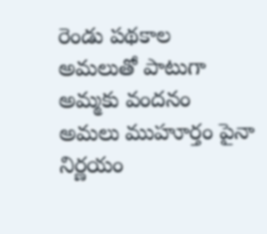రెండు పథకాల అమలుతో పాటుగా అమ్మకు వందనం అమలు ముహూర్తం పైనా నిర్ణయం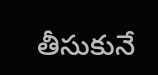తీసుకునే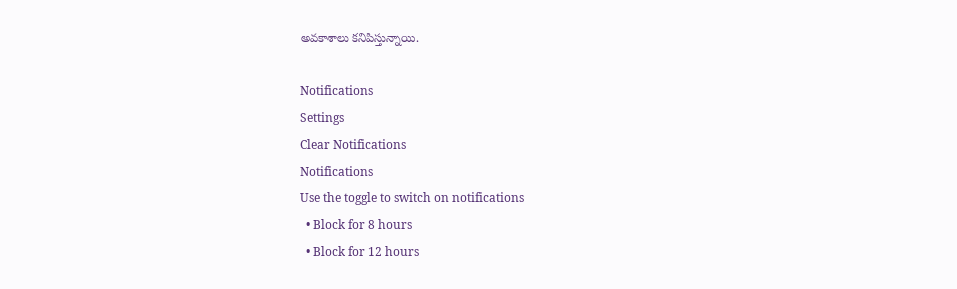అవకాశాలు కనిపిస్తున్నాయి.

Notifications
Settings
Clear Notifications
Notifications
Use the toggle to switch on notifications
  • Block for 8 hours
  • Block for 12 hours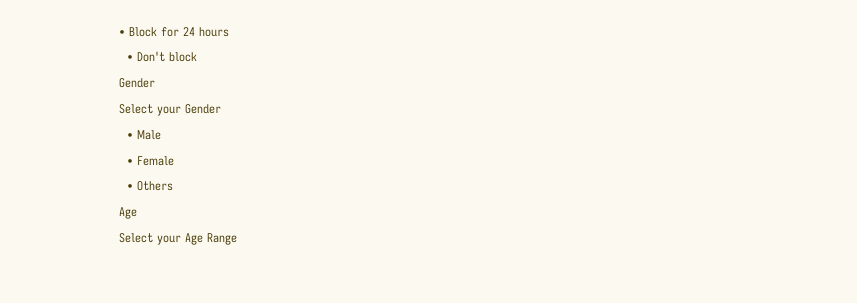• Block for 24 hours
  • Don't block
Gender
Select your Gender
  • Male
  • Female
  • Others
Age
Select your Age Range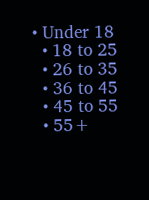• Under 18
  • 18 to 25
  • 26 to 35
  • 36 to 45
  • 45 to 55
  • 55+